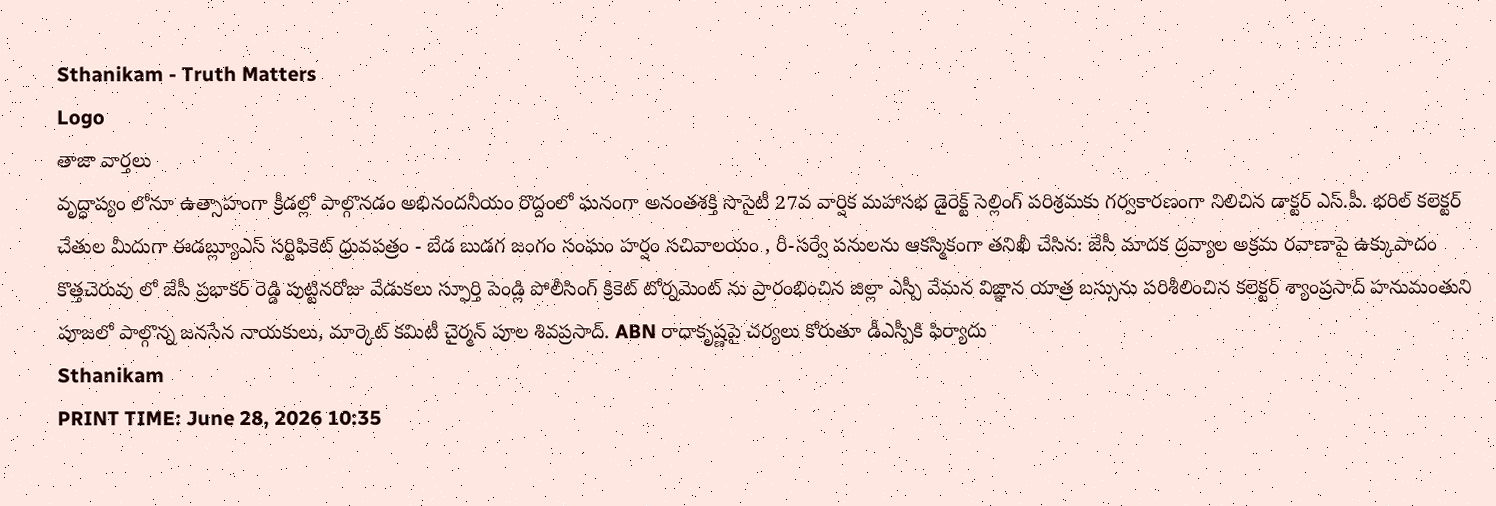Sthanikam - Truth Matters
Logo
తాజా వార్తలు
వృద్ధాప్యం లోనూ ఉత్సాహంగా క్రీడల్లో పాల్గొనడం అభినందనీయం రొద్దంలో ఘనంగా అనంతశక్తి సొసైటీ 27వ వార్షిక మహాసభ డైరెక్ట్ సెల్లింగ్ పరిశ్రమకు గర్వకారణంగా నిలిచిన డాక్టర్ ఎస్.పీ. భరిల్ కలెక్టర్ చేతుల మీదుగా ఈడబ్ల్యూఎస్ సర్టిఫికెట్ ధ్రువపత్రం - బేడ బుడగ జంగం సంఘం హర్షం సచివాలయం , రీ-సర్వే పనులను ఆకస్మికంగా తనిఖీ చేసిన: జేసీ మాదక ద్రవ్యాల అక్రమ రవాణాపై ఉక్కుపాదం కొత్తచెరువు లో జేసీ ప్రభాకర్ రెడ్డి పుట్టినరోజు వేడుకలు స్ఫూర్తి పెండ్లి పోలీసింగ్ క్రికెట్ టోర్నమెంట్ ను ప్రారంభించిన జిల్లా ఎస్పీ వేమన విజ్ఞాన యాత్ర బస్సును పరిశీలించిన కలెక్టర్ శ్యాంప్రసాద్ హనుమంతుని పూజలో పాల్గొన్న జనసేన నాయకులు, మార్కెట్ కమిటీ చైర్మన్ పూల శివప్రసాద్. ABN రాధాకృష్ణపై చర్యలు కోరుతూ డీఎస్పీకి ఫిర్యాదు
Sthanikam
PRINT TIME: June 28, 2026 10:35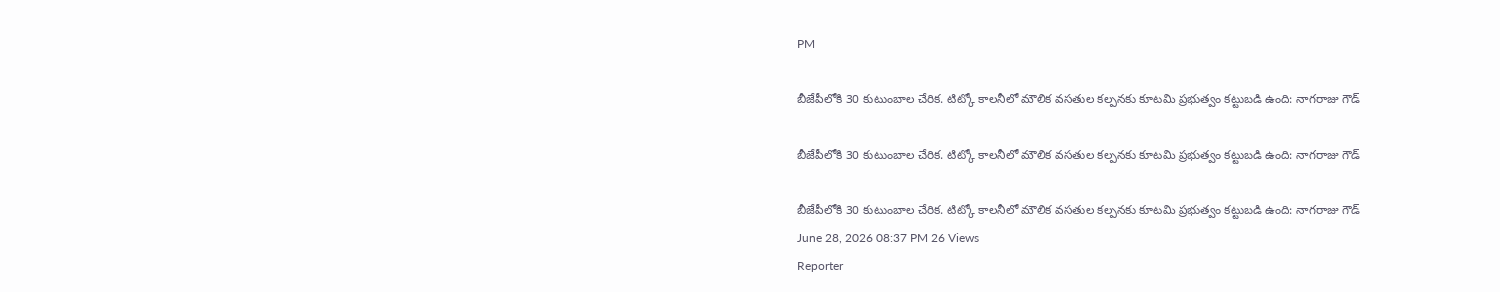PM

బీజేపీలోకి 30 కుటుంబాల చేరిక. టిట్కో కాలనీలో మౌలిక వసతుల కల్పనకు కూటమి ప్రభుత్వం కట్టుబడి ఉంది: నాగరాజు గౌడ్

బీజేపీలోకి 30 కుటుంబాల చేరిక. టిట్కో కాలనీలో మౌలిక వసతుల కల్పనకు కూటమి ప్రభుత్వం కట్టుబడి ఉంది: నాగరాజు గౌడ్

బీజేపీలోకి 30 కుటుంబాల చేరిక. టిట్కో కాలనీలో మౌలిక వసతుల కల్పనకు కూటమి ప్రభుత్వం కట్టుబడి ఉంది: నాగరాజు గౌడ్
June 28, 2026 08:37 PM 26 Views
Reporter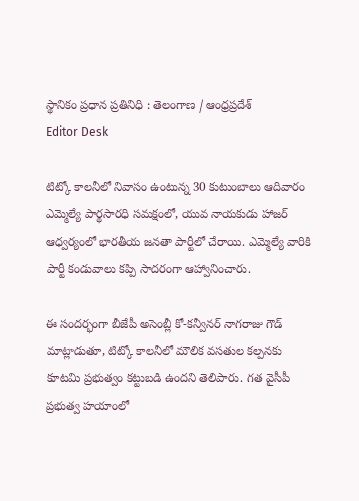స్థానికం ప్రధాన ప్రతినిధి : తెలంగాణ / ఆంధ్రప్రదేశ్
Editor Desk

టిట్కో కాలనీలో నివాసం ఉంటున్న 30 కుటుంబాలు ఆదివారం ఎమ్మెల్యే పార్థసారధి సమక్షంలో, యువ నాయకుడు హాజర్ ఆధ్వర్యంలో భారతీయ జనతా పార్టీలో చేరాయి. ఎమ్మెల్యే వారికి పార్టీ కండువాలు కప్పి సాదరంగా ఆహ్వానించారు.

ఈ సందర్భంగా బీజేపీ అసెంబ్లీ కో-కన్వీనర్ నాగరాజు గౌడ్ మాట్లాడుతూ, టిట్కో కాలనీలో మౌలిక వసతుల కల్పనకు కూటమి ప్రభుత్వం కట్టుబడి ఉందని తెలిపారు. గత వైసీపీ ప్రభుత్వ హయాంలో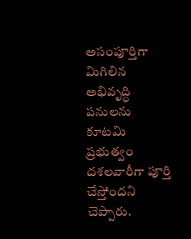అసంపూర్తిగా మిగిలిన అభివృద్ధి పనులను కూటమి ప్రభుత్వం దశలవారీగా పూర్తి చేస్తోందని చెప్పారు.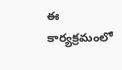ఈ కార్యక్రమంలో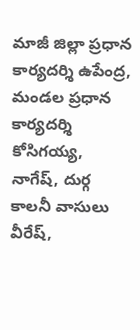మాజీ జిల్లా ప్రధాన కార్యదర్శి ఉపేంద్ర, మండల ప్రధాన కార్యదర్శి కోసిగయ్య, నాగేష్, దుర్గ కాలనీ వాసులు వీరేష్,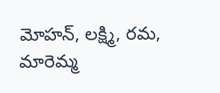మోహన్, లక్ష్మి, రమ, మారెమ్మ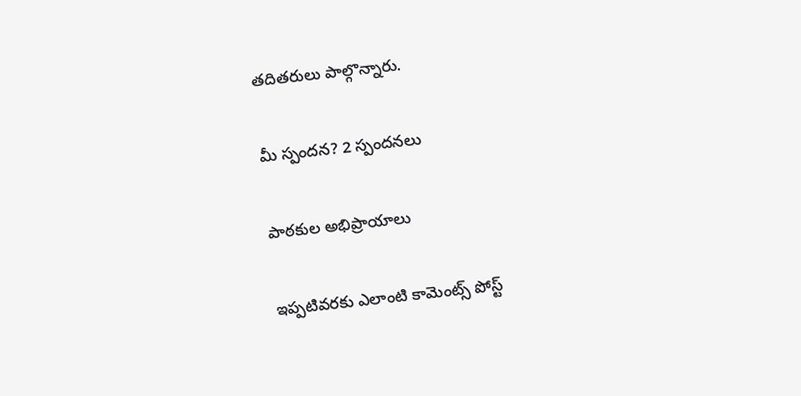తదితరులు పాల్గొన్నారు.

మీ స్పందన? 2 స్పందనలు

పాఠకుల అభిప్రాయాలు

ఇప్పటివరకు ఎలాంటి కామెంట్స్ పోస్ట్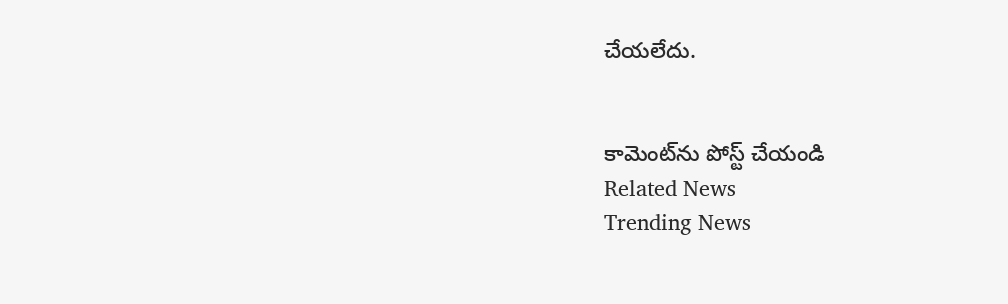చేయలేదు.


కామెంట్‌ను పోస్ట్ చేయండి
Related News
Trending News